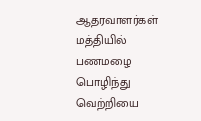ஆதரவாளர்கள் மத்தியில் பணமழை பொழிந்து வெற்றியை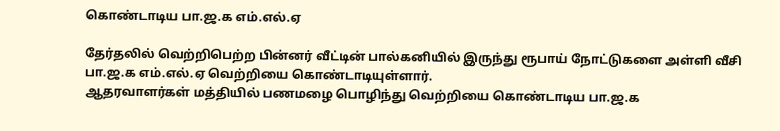கொண்டாடிய பா.ஜ.க எம்.எல்.ஏ

தேர்தலில் வெற்றிபெற்ற பின்னர் வீட்டின் பால்கனியில் இருந்து ரூபாய் நோட்டுகளை அள்ளி வீசி பா.ஜ.க எம்.எல்.ஏ வெற்றியை கொண்டாடியுள்ளார்.
ஆதரவாளர்கள் மத்தியில் பணமழை பொழிந்து வெற்றியை கொண்டாடிய பா.ஜ.க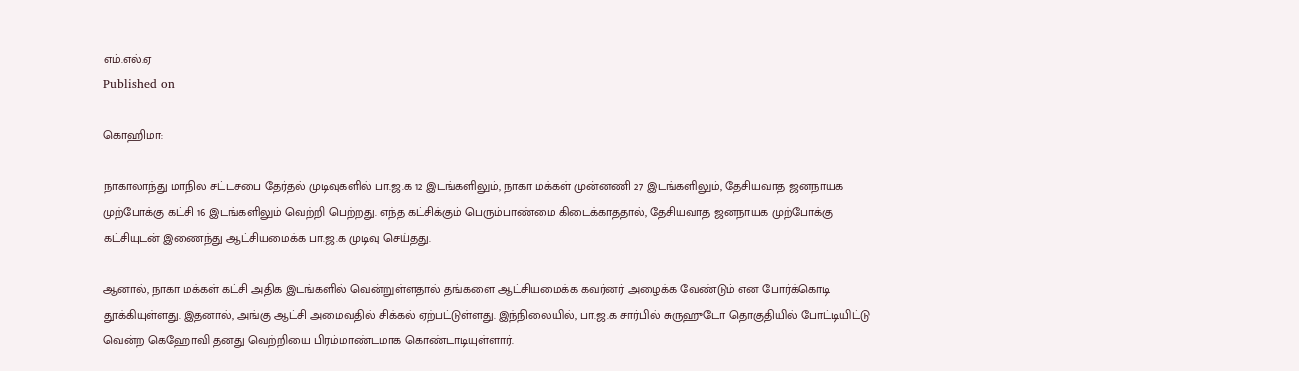எம்.எல்.ஏ
Published on

கொஹிமா:

நாகாலாந்து மாநில சட்டசபை தேர்தல் முடிவுகளில் பா.ஜ.க 12 இடங்களிலும், நாகா மக்கள் முன்னணி 27 இடங்களிலும், தேசியவாத ஜனநாயக முற்போக்கு கட்சி 16 இடங்களிலும் வெற்றி பெற்றது. எந்த கட்சிக்கும் பெரும்பாண்மை கிடைக்காததால், தேசியவாத ஜனநாயக முற்போக்கு கட்சியுடன் இணைந்து ஆட்சியமைக்க பா.ஜ.க முடிவு செய்தது.

ஆனால், நாகா மக்கள் கட்சி அதிக இடங்களில் வென்றுள்ளதால் தங்களை ஆட்சியமைக்க கவர்னர் அழைக்க வேண்டும் என போர்க்கொடி தூக்கியுள்ளது. இதனால், அங்கு ஆட்சி அமைவதில் சிக்கல் ஏற்பட்டுள்ளது. இந்நிலையில், பா.ஜ.க சார்பில் சுருஹுடோ தொகுதியில் போட்டியிட்டு வென்ற கெஹோவி தனது வெற்றியை பிரம்மாண்டமாக கொண்டாடியுள்ளார்.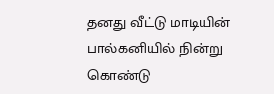தனது வீட்டு மாடியின் பால்கனியில் நின்று கொண்டு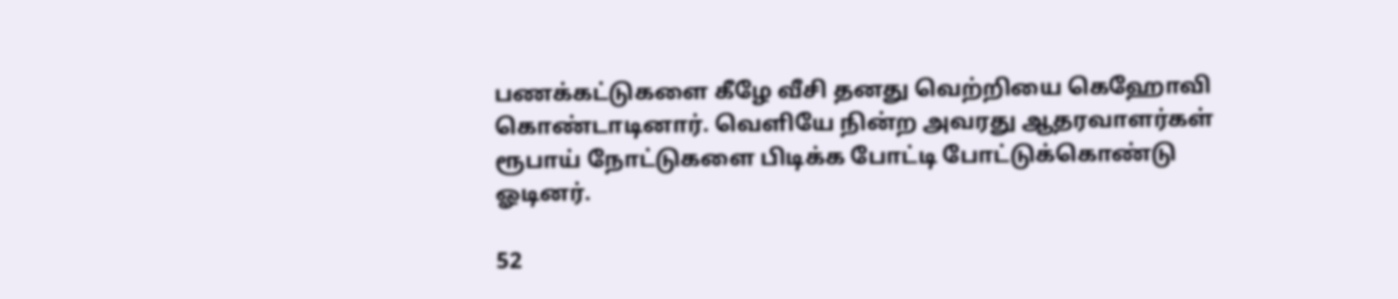பணக்கட்டுகளை கீழே வீசி தனது வெற்றியை கெஹோவி கொண்டாடினார். வெளியே நின்ற அவரது ஆதரவாளர்கள் ரூபாய் நோட்டுகளை பிடிக்க போட்டி போட்டுக்கொண்டு ஓடினர்.

52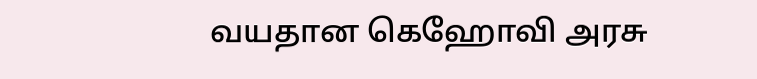வயதான கெஹோவி அரசு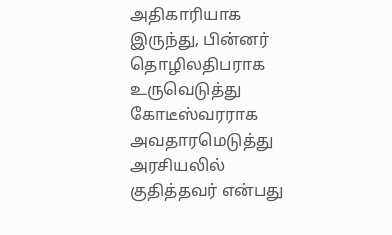அதிகாரியாக இருந்து, பின்னர் தொழிலதிபராக உருவெடுத்து கோடீஸ்வரராக அவதாரமெடுத்து அரசியலில் குதித்தவர் என்பது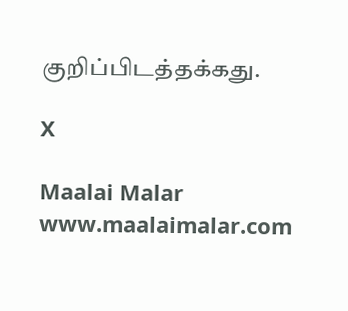குறிப்பிடத்தக்கது.

X

Maalai Malar
www.maalaimalar.com